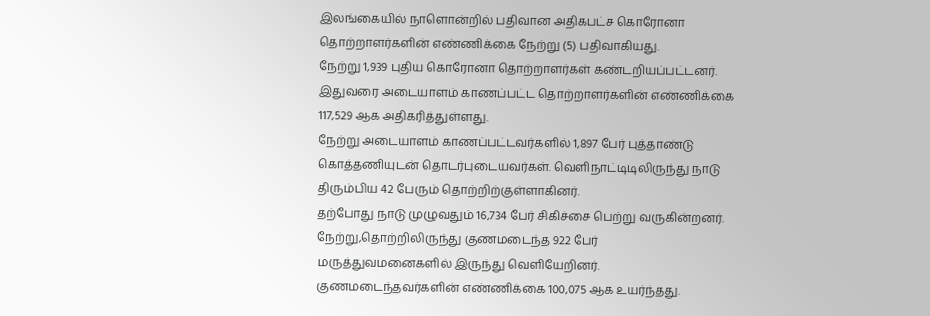இலங்கையில் நாளொன்றில் பதிவான அதிகபட்ச கொரோனா தொற்றாளர்களின் எண்ணிக்கை நேற்று (5) பதிவாகியது.
நேற்று 1,939 புதிய கொரோனா தொற்றாளர்கள் கண்டறியப்பட்டனர். இதுவரை அடையாளம் காணப்பட்ட தொற்றாளர்களின் எண்ணிக்கை 117,529 ஆக அதிகரித்துள்ளது.
நேற்று அடையாளம் காணப்பட்டவர்களில் 1,897 பேர் புத்தாண்டு கொத்தணியுடன் தொடர்புடையவர்கள். வெளிநாட்டிடிலிருந்து நாடு திரும்பிய 42 பேரும் தொற்றிற்குள்ளாகினர்.
தற்போது நாடு முழுவதும் 16,734 பேர் சிகிச்சை பெற்று வருகின்றனர்.
நேற்று,தொற்றிலிருந்து குணமடைந்த 922 பேர் மருத்துவமனைகளில் இருந்து வெளியேறினர். குணமடைந்தவர்களின் எண்ணிக்கை 100,075 ஆக உயர்ந்தது.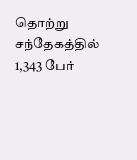தொற்று சந்தேகத்தில் 1,343 பேர்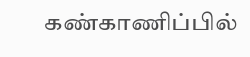கண்காணிப்பில்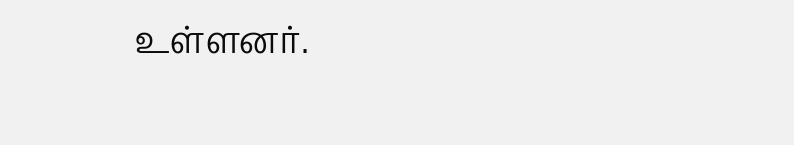உள்ளனர்.